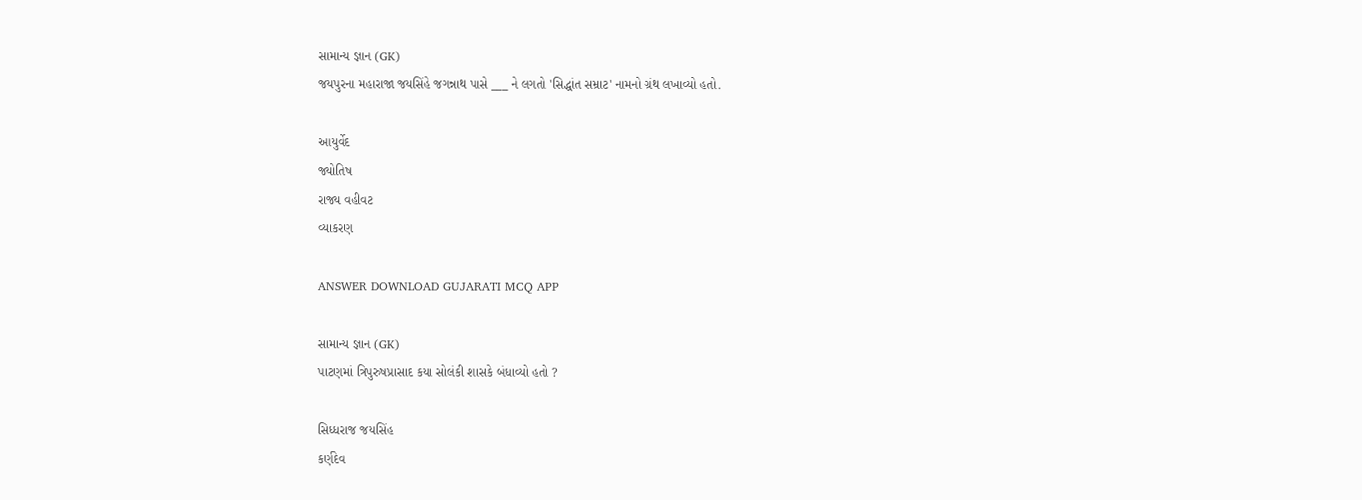સામાન્ય જ્ઞાન (GK)
જયપુરના મહારાજા જયસિંહે જગન્નાથ પાસે ___ ને લગતો 'સિદ્ધાંત સમ્રાટ' નામનો ગ્રંથ લખાવ્યો હતો.

આયુર્વેદ
જ્યોતિષ
રાજ્ય વહીવટ
વ્યાકરણ

ANSWER DOWNLOAD GUJARATI MCQ APP

સામાન્ય જ્ઞાન (GK)
પાટણમાં ત્રિપુરુષપ્રાસાદ કયા સોલંકી શાસકે બંધાવ્યો હતો ?

સિધ્ધરાજ જયસિંહ
કર્ણદેવ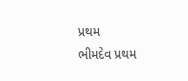પ્રથમ
ભીમદેવ પ્રથમ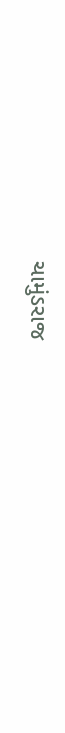ચામુંડરાજ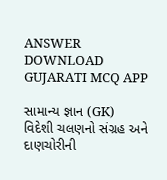ANSWER DOWNLOAD GUJARATI MCQ APP

સામાન્ય જ્ઞાન (GK)
વિદેશી ચલણનો સંગ્રહ અને દાણચોરીની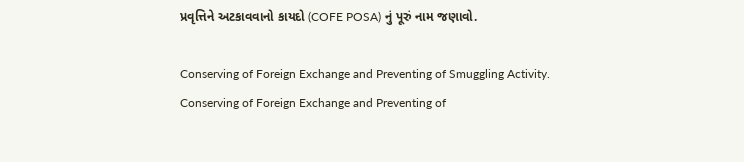પ્રવૃત્તિને અટકાવવાનો કાયદો (COFE POSA) નું પૂરું નામ જણાવો.

Conserving of Foreign Exchange and Preventing of Smuggling Activity.
Conserving of Foreign Exchange and Preventing of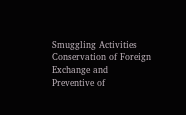Smuggling Activities
Conservation of Foreign Exchange and Preventive of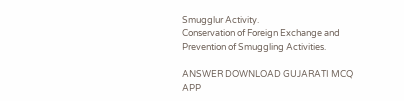Smugglur Activity.
Conservation of Foreign Exchange and Prevention of Smuggling Activities.

ANSWER DOWNLOAD GUJARATI MCQ APP